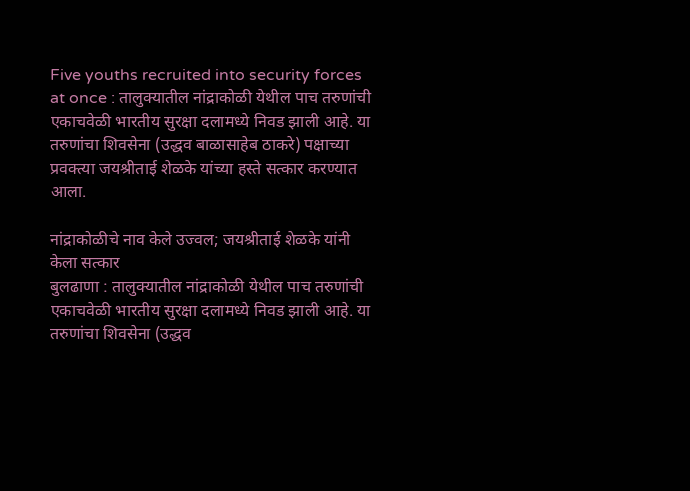Five youths recruited into security forces at once : तालुक्यातील नांद्राकोळी येथील पाच तरुणांची एकाचवेळी भारतीय सुरक्षा दलामध्ये निवड झाली आहे. या तरुणांचा शिवसेना (उद्धव बाळासाहेब ठाकरे) पक्षाच्या प्रवक्त्या जयश्रीताई शेळके यांच्या हस्ते सत्कार करण्यात आला.

नांद्राकोळीचे नाव केले उज्वल; जयश्रीताई शेळके यांनी केला सत्कार
बुलढाणा : तालुक्यातील नांद्राकोळी येथील पाच तरुणांची एकाचवेळी भारतीय सुरक्षा दलामध्ये निवड झाली आहे. या तरुणांचा शिवसेना (उद्धव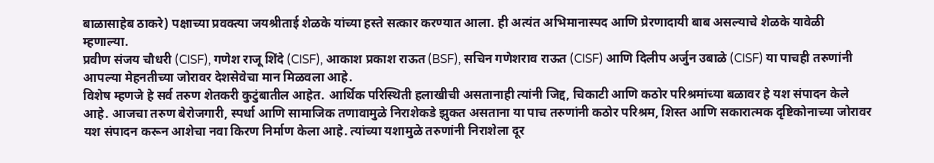बाळासाहेब ठाकरे) पक्षाच्या प्रवक्त्या जयश्रीताई शेळके यांच्या हस्ते सत्कार करण्यात आला. ही अत्यंत अभिमानास्पद आणि प्रेरणादायी बाब असल्याचे शेळके यावेळी म्हणाल्या.
प्रवीण संजय चौधरी (CISF), गणेश राजू शिंदे (CISF), आकाश प्रकाश राऊत (BSF), सचिन गणेशराव राऊत (CISF) आणि दिलीप अर्जुन उबाळे (CISF) या पाचही तरुणांनी आपल्या मेहनतीच्या जोरावर देशसेवेचा मान मिळवला आहे.
विशेष म्हणजे हे सर्व तरुण शेतकरी कुटुंबातील आहेत. आर्थिक परिस्थिती हलाखीची असतानाही त्यांनी जिद्द, चिकाटी आणि कठोर परिश्रमांच्या बळावर हे यश संपादन केले आहे. आजचा तरुण बेरोजगारी, स्पर्धा आणि सामाजिक तणावामुळे निराशेकडे झुकत असताना या पाच तरुणांनी कठोर परिश्रम, शिस्त आणि सकारात्मक दृष्टिकोनाच्या जोरावर यश संपादन करून आशेचा नवा किरण निर्माण केला आहे. त्यांच्या यशामुळे तरुणांनी निराशेला दूर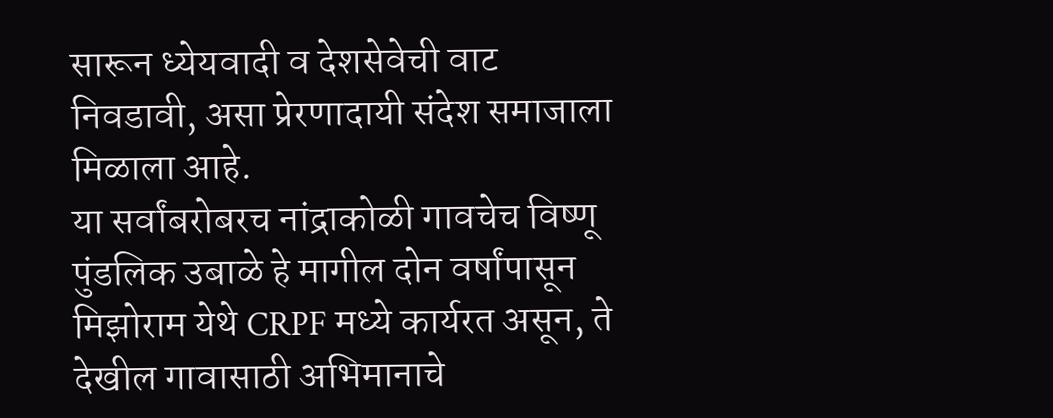सारून ध्येयवादी व देशसेवेची वाट निवडावी, असा प्रेरणादायी संदेश समाजाला मिळाला आहे.
या सर्वांबरोबरच नांद्राकोळी गावचेच विष्णू पुंडलिक उबाळे हे मागील दोन वर्षांपासून मिझोराम येथे CRPF मध्ये कार्यरत असून, ते देखील गावासाठी अभिमानाचे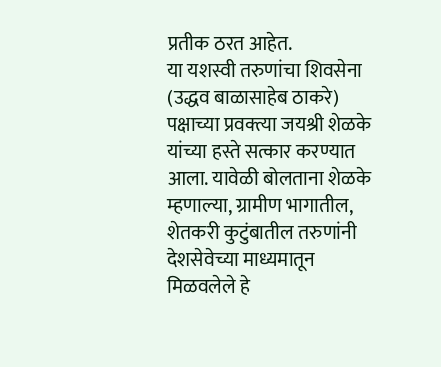प्रतीक ठरत आहेत.
या यशस्वी तरुणांचा शिवसेना (उद्धव बाळासाहेब ठाकरे) पक्षाच्या प्रवक्त्या जयश्री शेळके यांच्या हस्ते सत्कार करण्यात आला. यावेळी बोलताना शेळके म्हणाल्या, ग्रामीण भागातील, शेतकरी कुटुंबातील तरुणांनी देशसेवेच्या माध्यमातून मिळवलेले हे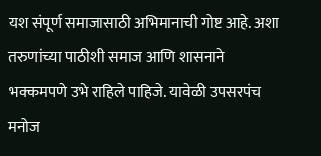यश संपूर्ण समाजासाठी अभिमानाची गोष्ट आहे. अशा तरुणांच्या पाठीशी समाज आणि शासनाने भक्कमपणे उभे राहिले पाहिजे. यावेळी उपसरपंच मनोज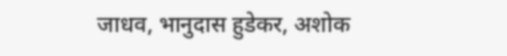जाधव, भानुदास हुडेकर, अशोक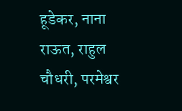हूडेकर, नाना राऊत, राहुल चौधरी, परमेश्वर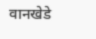वानखेडे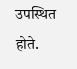उपस्थित होते.